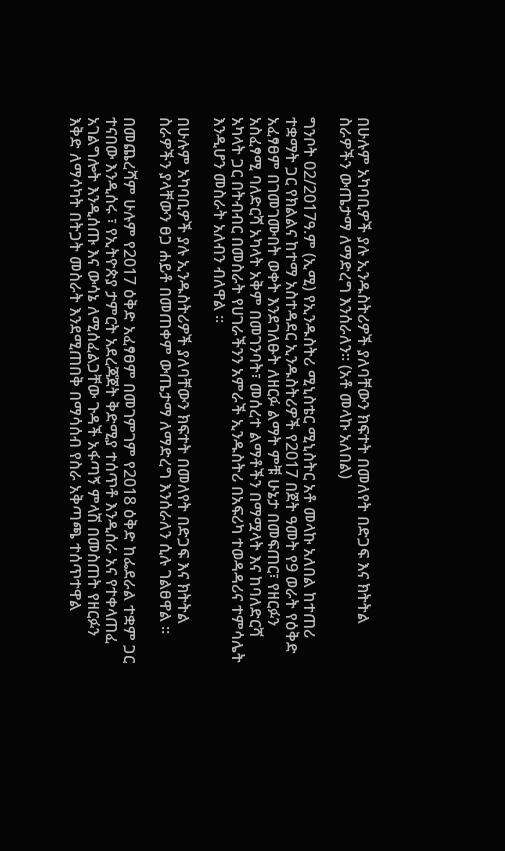በሁሉም አካባቢዎች ያሉ ኢንዱስትሪዎች ያለባቸውን ክፍተት በመለየት በድጋፍ እና ክትትል ስራዎችን ውጤታማ ለማድረግ እንሰራለን፡፡ (አቶ መላኩ አለበል)

ግንቦት 02/2017ዓ.ም (ኢሚ) የኢንዱስትሪ ሚኒስቴር ሚኒስትር አቶ መላኩ አለበል ከተጠሪ ተቋማት ጋር የክልልና ከተማ አስተዳደር ኢንዱስትሪዎች የ2017 በጀት ዓመት የ9 ወራት የዕቅድ አፈፃፀም በገመገሙበት ወቀት እንደገለፁት ለዘርፉ ልማት ምቹ ሁኔታ በመፍጠር፣ የዘርፉን አስፈፃሚ ባለድርሻ አካላት አቅም በመገንባት፣ መሰረተ ልማቶችን በማሟላት እና ከባለድርሻ አካላት ጋር በትብብር በመስራት የሀገራችንን አምራች ኢንዱስትሪ በአፍሪካ ተወዳዳሪና ተምሳሌት እንዲሆን መስራት አለብን ብለዋል ።

በሁሉም አካባቢዎች ያሉ ኢንዱስትሪዎች ያለባቸውን ክፍተት በመለየት በድጋፍ እና ክትትል ስራዎችን ያላቸውን ፀጋ ሐይቶ በመጠቀም ውጤታማ ለማድረግ እንሰራለን ሲሉ ገልፀዋል ።

በመጨረሻም ሁሉም የ2017 ዕቅድ አፈፃፀም በመገምገም የ2018 ዕቅድ ከፌደራል ተቋም ጋር ተናበው እንዲሰሩ ፣ የኢትዮጵያ ታምርት አደረጃጀት ቅድሚያ ተሰጥቶ እንዲሰራ አና የተቀላጠፈ አገልግሎት እንዲሰጡ እና ውሳኔ ለሚሰፈልጋቸው ጉዳች አፋጣኝ ምላሽ በመስጠት የዘርፉን እቅድ ለማሳካት በትጋት መስራት እንደሚጠበቅ በማሳሰብ የስራ አቅጣጫ ተሰጥተዋል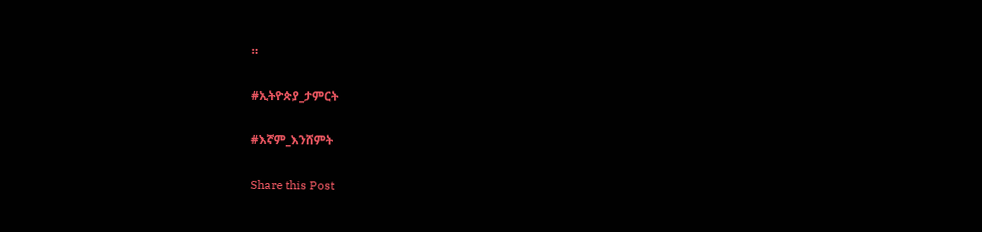።

#ኢትዮጵያ_ታምርት

#እኛም_እንሸምት

Share this Post